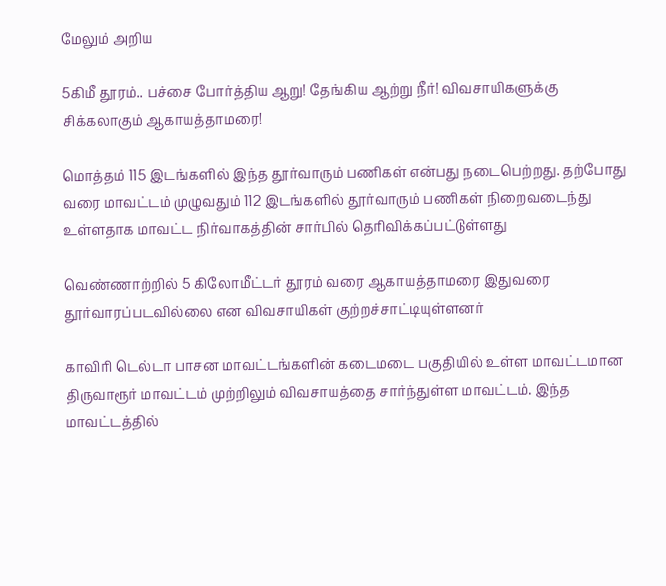மேலும் அறிய

5கிமீ தூரம்.. பச்சை போர்த்திய ஆறு! தேங்கிய ஆற்று நீர்! விவசாயிகளுக்கு சிக்கலாகும் ஆகாயத்தாமரை!

மொத்தம் 115 இடங்களில் இந்த தூர்வாரும் பணிகள் என்பது நடைபெற்றது. தற்போது வரை மாவட்டம் முழுவதும் 112 இடங்களில் தூர்வாரும் பணிகள் நிறைவடைந்து உள்ளதாக மாவட்ட நிர்வாகத்தின் சார்பில் தெரிவிக்கப்பட்டுள்ளது

வெண்ணாற்றில் 5 கிலோமீட்டர் தூரம் வரை ஆகாயத்தாமரை இதுவரை தூர்வாரப்படவில்லை என விவசாயிகள் குற்றச்சாட்டியுள்ளனர்

காவிரி டெல்டா பாசன மாவட்டங்களின் கடைமடை பகுதியில் உள்ள மாவட்டமான திருவாரூர் மாவட்டம் முற்றிலும் விவசாயத்தை சார்ந்துள்ள மாவட்டம். இந்த மாவட்டத்தில்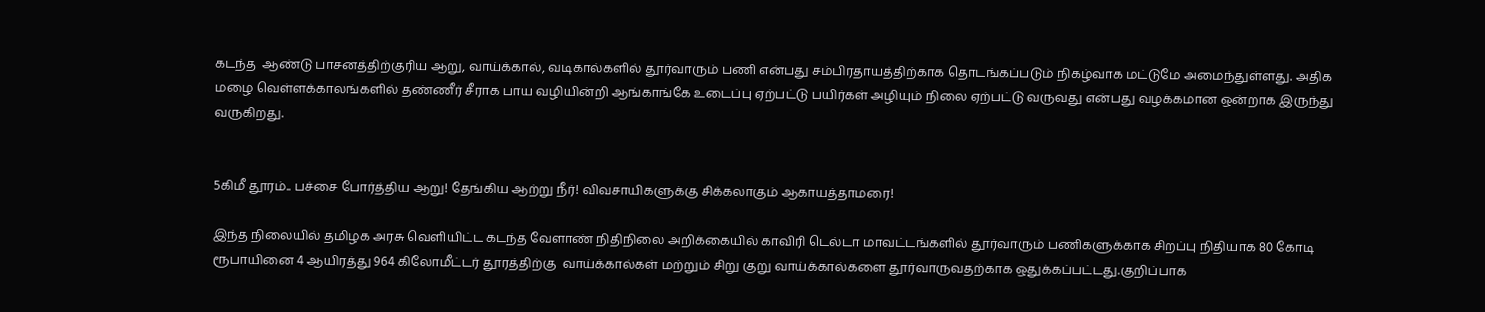கடந்த  ஆண்டு பாசனத்திற்குரிய ஆறு, வாய்க்கால், வடிகால்களில் தூர்வாரும் பணி என்பது சம்பிரதாயத்திற்காக தொடங்கப்படும் நிகழ்வாக மட்டுமே அமைந்துள்ளது. அதிக மழை வெள்ளக்காலங்களில் தண்ணீர் சீராக பாய வழியின்றி ஆங்காங்கே உடைப்பு ஏற்பட்டு பயிர்கள் அழியும் நிலை ஏற்பட்டு வருவது என்பது வழக்கமான ஒன்றாக இருந்து வருகிறது.


5கிமீ தூரம்.. பச்சை போர்த்திய ஆறு! தேங்கிய ஆற்று நீர்! விவசாயிகளுக்கு சிக்கலாகும் ஆகாயத்தாமரை!

இந்த நிலையில் தமிழக அரசு வெளியிட்ட கடந்த வேளாண் நிதிநிலை அறிக்கையில் காவிரி டெல்டா மாவட்டங்களில் தூர்வாரும் பணிகளுக்காக சிறப்பு நிதியாக 80 கோடி ரூபாயினை 4 ஆயிரத்து 964 கிலோமீட்டர் தூரத்திற்கு  வாய்க்கால்கள் மற்றும் சிறு குறு வாய்க்கால்களை தூர்வாருவதற்காக ஒதுக்கப்பட்டது.குறிப்பாக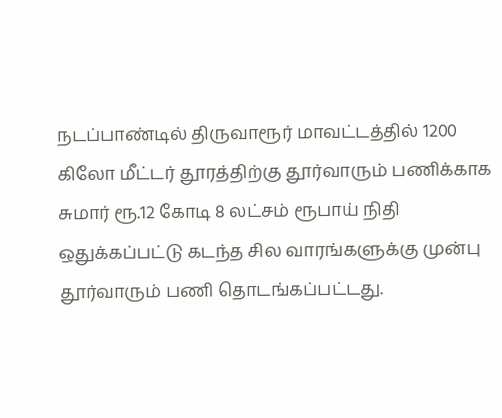நடப்பாண்டில் திருவாரூர் மாவட்டத்தில் 1200 கிலோ மீட்டர் தூரத்திற்கு தூர்வாரும் பணிக்காக சுமார் ரூ.12 கோடி 8 லட்சம் ரூபாய் நிதி ஒதுக்கப்பட்டு கடந்த சில வாரங்களுக்கு முன்பு தூர்வாரும் பணி தொடங்கப்பட்டது.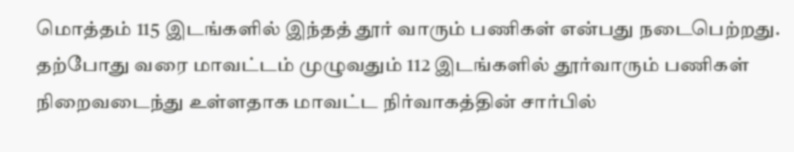மொத்தம் 115 இடங்களில் இந்தத் தூர் வாரும் பணிகள் என்பது நடைபெற்றது. தற்போது வரை மாவட்டம் முழுவதும் 112 இடங்களில் தூர்வாரும் பணிகள் நிறைவடைந்து உள்ளதாக மாவட்ட நிர்வாகத்தின் சார்பில்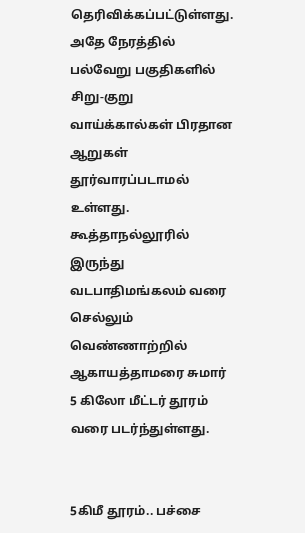தெரிவிக்கப்பட்டுள்ளது. அதே நேரத்தில் பல்வேறு பகுதிகளில் சிறு-குறு வாய்க்கால்கள் பிரதான ஆறுகள் தூர்வாரப்படாமல் உள்ளது. கூத்தாநல்லூரில் இருந்து வடபாதிமங்கலம் வரை செல்லும் வெண்ணாற்றில் ஆகாயத்தாமரை சுமார் 5 கிலோ மீட்டர் தூரம் வரை படர்ந்துள்ளது.


5கிமீ தூரம்.. பச்சை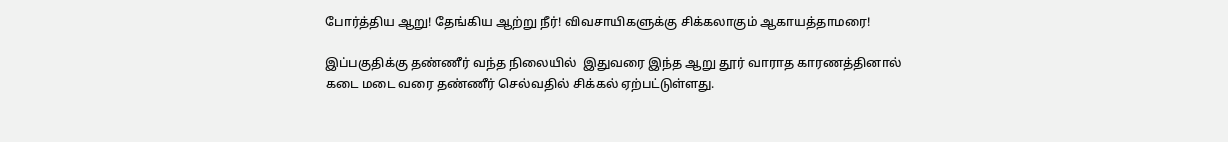போர்த்திய ஆறு! தேங்கிய ஆற்று நீர்! விவசாயிகளுக்கு சிக்கலாகும் ஆகாயத்தாமரை!

இப்பகுதிக்கு தண்ணீர் வந்த நிலையில்  இதுவரை இந்த ஆறு தூர் வாராத காரணத்தினால் கடை மடை வரை தண்ணீர் செல்வதில் சிக்கல் ஏற்பட்டுள்ளது.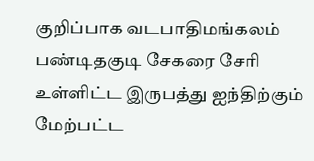குறிப்பாக வடபாதிமங்கலம் பண்டிதகுடி சேகரை சேரி உள்ளிட்ட இருபத்து ஐந்திற்கும் மேற்பட்ட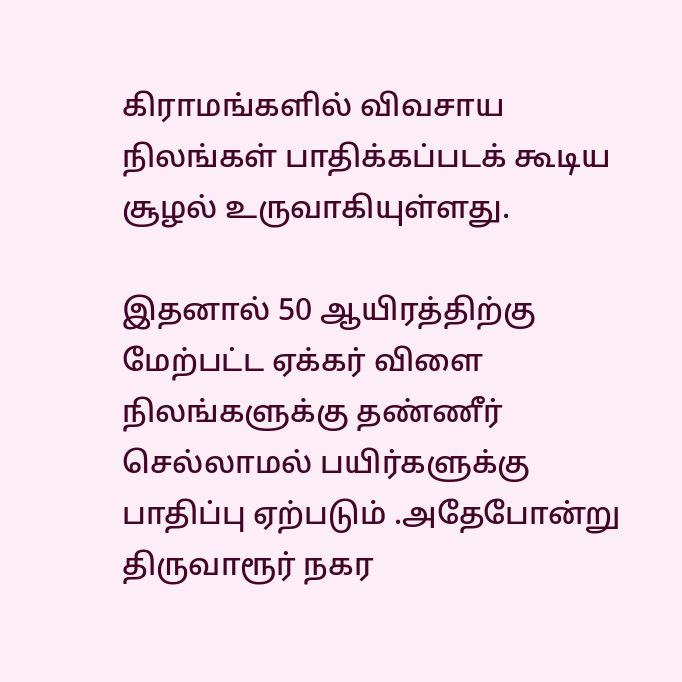கிராமங்களில் விவசாய நிலங்கள் பாதிக்கப்படக் கூடிய சூழல் உருவாகியுள்ளது.

இதனால் 50 ஆயிரத்திற்கு மேற்பட்ட ஏக்கர் விளை நிலங்களுக்கு தண்ணீர் செல்லாமல் பயிர்களுக்கு பாதிப்பு ஏற்படும் .அதேபோன்று திருவாரூர் நகர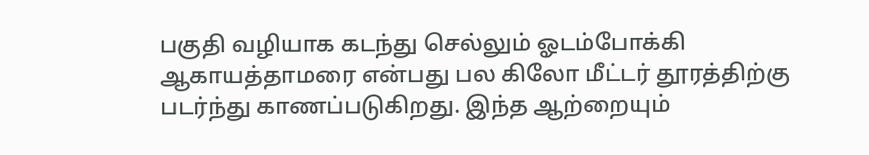பகுதி வழியாக கடந்து செல்லும் ஓடம்போக்கி ஆகாயத்தாமரை என்பது பல கிலோ மீட்டர் தூரத்திற்கு படர்ந்து காணப்படுகிறது. இந்த ஆற்றையும்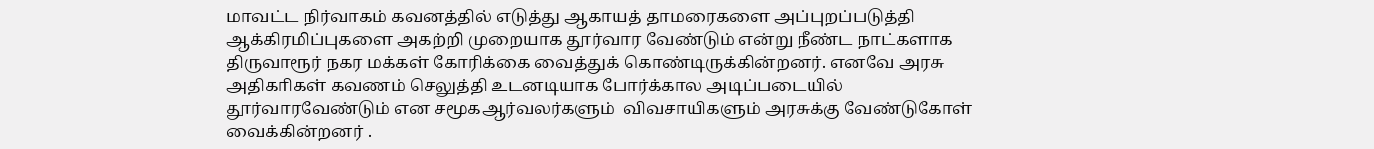மாவட்ட நிர்வாகம் கவனத்தில் எடுத்து ஆகாயத் தாமரைகளை அப்புறப்படுத்தி ஆக்கிரமிப்புகளை அகற்றி முறையாக தூர்வார வேண்டும் என்று நீண்ட நாட்களாக திருவாரூர் நகர மக்கள் கோரிக்கை வைத்துக் கொண்டிருக்கின்றனர். எனவே அரசு அதிகாிகள் கவணம் செலுத்தி உடனடியாக போர்க்கால அடிப்படையில் தூர்வாரவேண்டும் என சமூகஆர்வலர்களும்  விவசாயிகளும் அரசுக்கு வேண்டுகோள் வைக்கின்றனர் .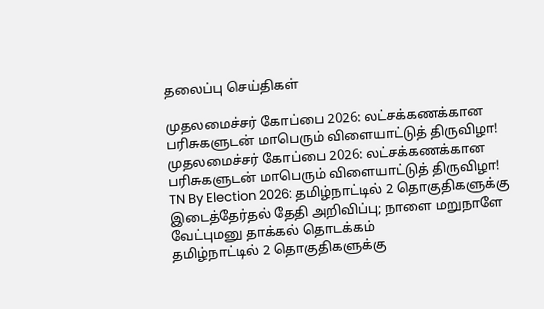தலைப்பு செய்திகள்

முதலமைச்சர் கோப்பை 2026: லட்சக்கணக்கான பரிசுகளுடன் மாபெரும் விளையாட்டுத் திருவிழா!
முதலமைச்சர் கோப்பை 2026: லட்சக்கணக்கான பரிசுகளுடன் மாபெரும் விளையாட்டுத் திருவிழா!
TN By Election 2026: தமிழ்நாட்டில் 2 தொகுதிகளுக்கு இடைத்தேர்தல் தேதி அறிவிப்பு; நாளை மறுநாளே வேட்புமனு தாக்கல் தொடக்கம்
தமிழ்நாட்டில் 2 தொகுதிகளுக்கு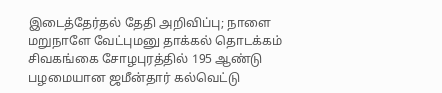இடைத்தேர்தல் தேதி அறிவிப்பு; நாளை மறுநாளே வேட்புமனு தாக்கல் தொடக்கம்
சிவகங்கை சோழபுரத்தில் 195 ஆண்டு பழமையான ஜமீன்தார் கல்வெட்டு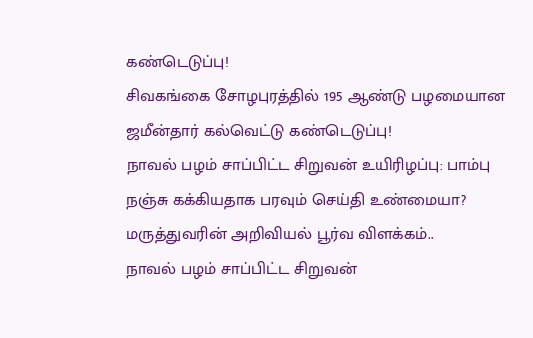கண்டெடுப்பு!
சிவகங்கை சோழபுரத்தில் 195 ஆண்டு பழமையான ஜமீன்தார் கல்வெட்டு கண்டெடுப்பு!
நாவல் பழம் சாப்பிட்ட சிறுவன் உயிரிழப்பு: பாம்பு நஞ்சு கக்கியதாக பரவும் செய்தி உண்மையா? மருத்துவரின் அறிவியல் பூர்வ விளக்கம்..
நாவல் பழம் சாப்பிட்ட சிறுவன்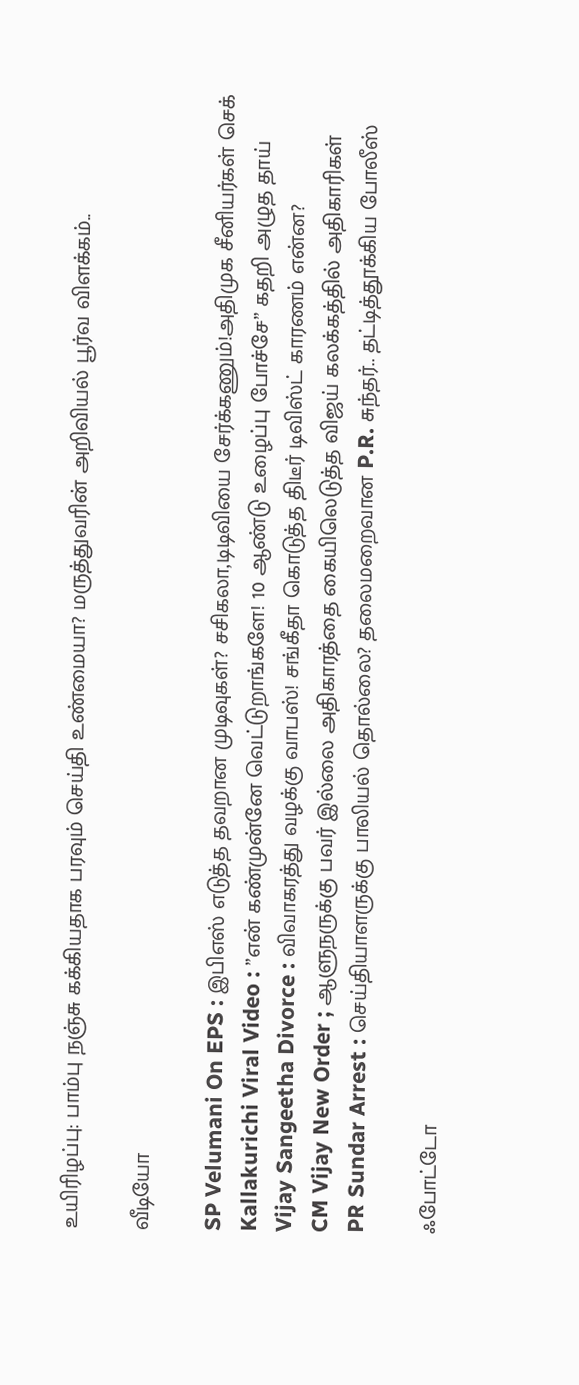உயிரிழப்பு: பாம்பு நஞ்சு கக்கியதாக பரவும் செய்தி உண்மையா? மருத்துவரின் அறிவியல் பூர்வ விளக்கம்..

வீடியோ

SP Velumani On EPS : இபிஎஸ் எடுத்த தவறான முடிவுகள்? சசிகலா,டிடிவியை சேர்க்கணும்!அதிமுக சீனியர்கள் செக்
Kallakurichi Viral Video : ”என் கண்முன்னே வெட்டுறாங்களே! 10 ஆண்டு உழைப்பு போச்சே” கதறி அழுத தாய்
Vijay Sangeetha Divorce : விவாகரத்து வழக்கு வாபஸ்! சங்கீதா கொடுத்த திடீர் டிவிஸ்ட் காரணம் என்ன?
CM Vijay New Order ; ஆளுநருக்கு பவர் இல்லை அதிகாரத்தை கையிலெடுத்த விஜய் கலக்கத்தில் அதிகாரிகள்
PR Sundar Arrest : செய்தியாளருக்கு பாலியல் தொல்லை? தலைமறைவான P.R. சுந்தர்.. தட்டித்தூக்கிய போலீஸ்

ஃபோட்டோ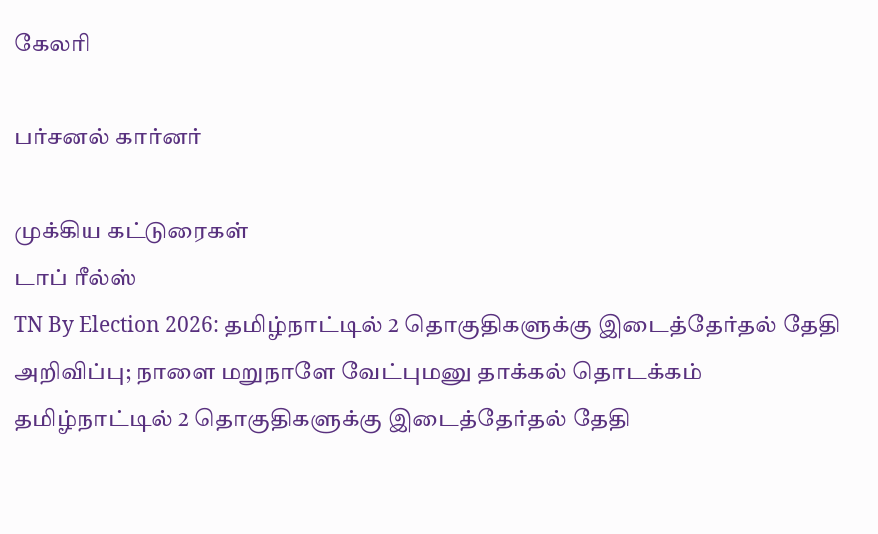கேலரி

பர்சனல் கார்னர்

முக்கிய கட்டுரைகள்
டாப் ரீல்ஸ்
TN By Election 2026: தமிழ்நாட்டில் 2 தொகுதிகளுக்கு இடைத்தேர்தல் தேதி அறிவிப்பு; நாளை மறுநாளே வேட்புமனு தாக்கல் தொடக்கம்
தமிழ்நாட்டில் 2 தொகுதிகளுக்கு இடைத்தேர்தல் தேதி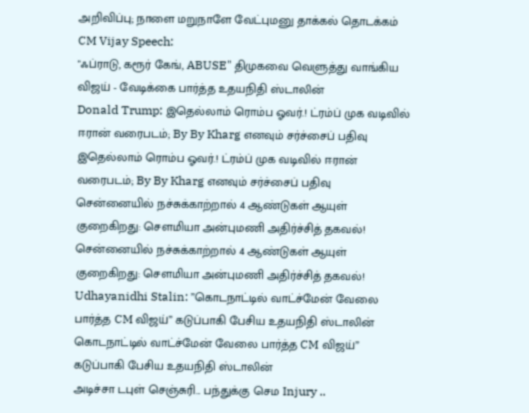அறிவிப்பு; நாளை மறுநாளே வேட்புமனு தாக்கல் தொடக்கம்
CM Vijay Speech:
"ஃப்ராடு, கரூர் கேங், ABUSE" திமுகவை வெளுத்து வாங்கிய விஜய் - வேடிக்கை பார்த்த உதயநிதி ஸ்டாலின்
Donald Trump: இதெல்லாம் ரொம்ப ஓவர்.! ட்ரம்ப் முக வடிவில் ஈரான் வரைபடம்; By By Kharg எனவும் சர்ச்சைப் பதிவு
இதெல்லாம் ரொம்ப ஓவர்.! ட்ரம்ப் முக வடிவில் ஈரான் வரைபடம்; By By Kharg எனவும் சர்ச்சைப் பதிவு
சென்னையில் நச்சுக்காற்றால் 4 ஆண்டுகள் ஆயுள் குறைகிறது: சௌமியா அன்புமணி அதிர்ச்சித் தகவல்!
சென்னையில் நச்சுக்காற்றால் 4 ஆண்டுகள் ஆயுள் குறைகிறது: சௌமியா அன்புமணி அதிர்ச்சித் தகவல்!
Udhayanidhi Stalin: ”கொடநாட்டில் வாட்ச்மேன் வேலை பார்த்த CM விஜய்” கடுப்பாகி பேசிய உதயநிதி ஸ்டாலின்
கொடநாட்டில் வாட்ச்மேன் வேலை பார்த்த CM விஜய்” கடுப்பாகி பேசிய உதயநிதி ஸ்டாலின்
அடிச்சா டபுள் செஞ்சுரி... பந்துக்கு செம Injury ..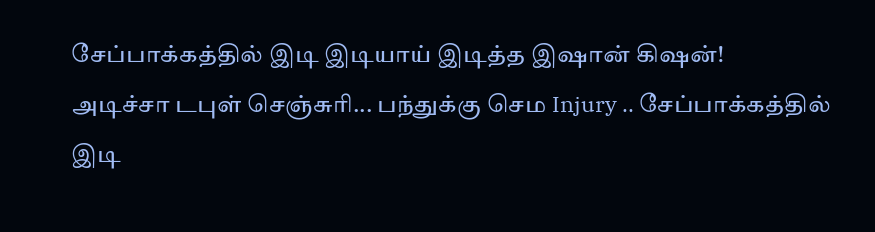சேப்பாக்கத்தில் இடி இடியாய் இடித்த இஷான் கிஷன்!
அடிச்சா டபுள் செஞ்சுரி... பந்துக்கு செம Injury .. சேப்பாக்கத்தில் இடி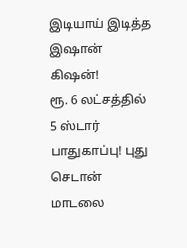இடியாய் இடித்த இஷான் கிஷன்!
ரூ. 6 லட்சத்தில் 5 ஸ்டார் பாதுகாப்பு! புது செடான் மாடலை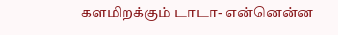களமிறக்கும் டாடா- என்னென்ன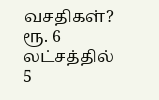வசதிகள்?
ரூ. 6 லட்சத்தில் 5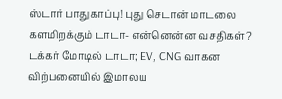ஸ்டார் பாதுகாப்பு! புது செடான் மாடலை களமிறக்கும் டாடா- என்னென்ன வசதிகள்?
டக்கர் மோடில் டாடா; EV, CNG வாகன விற்பனையில் இமாலய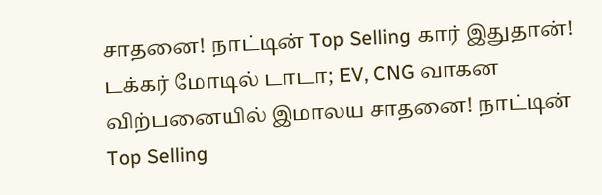சாதனை! நாட்டின் Top Selling கார் இதுதான்!
டக்கர் மோடில் டாடா; EV, CNG வாகன விற்பனையில் இமாலய சாதனை! நாட்டின் Top Selling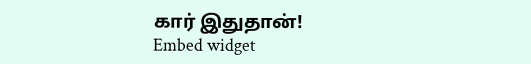கார் இதுதான்!
Embed widget